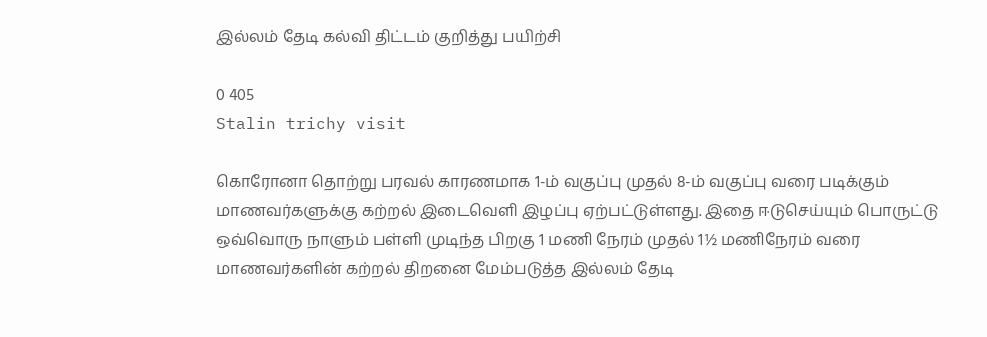இல்லம் தேடி கல்வி திட்டம் குறித்து பயிற்சி

0 405
Stalin trichy visit

கொரோனா தொற்று பரவல் காரணமாக 1-ம் வகுப்பு முதல் 8-ம் வகுப்பு வரை படிக்கும் மாணவர்களுக்கு கற்றல் இடைவெளி இழப்பு ஏற்பட்டுள்ளது. இதை ஈடுசெய்யும் பொருட்டு ஒவ்வொரு நாளும் பள்ளி முடிந்த பிறகு 1 மணி நேரம் முதல் 1½ மணிநேரம் வரை மாணவர்களின் கற்றல் திறனை மேம்படுத்த இல்லம் தேடி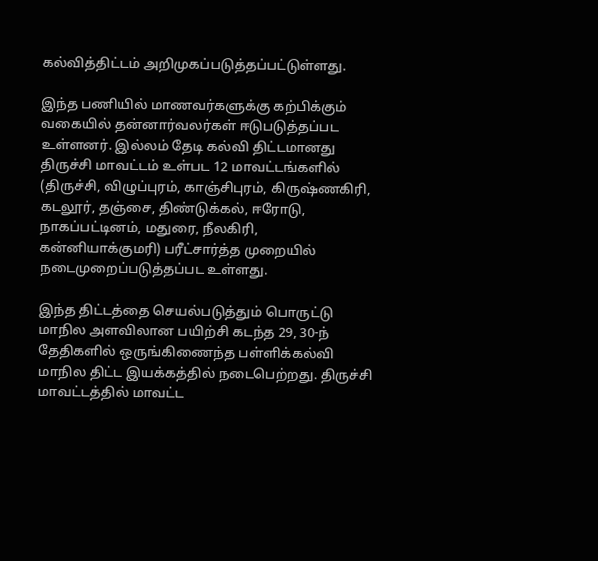கல்வித்திட்டம் அறிமுகப்படுத்தப்பட்டுள்ளது.

இந்த பணியில் மாணவர்களுக்கு கற்பிக்கும் வகையில் தன்னார்வலர்கள் ஈடுபடுத்தப்பட உள்ளனர். இல்லம் தேடி கல்வி திட்டமானது திருச்சி மாவட்டம் உள்பட 12 மாவட்டங்களில் (திருச்சி, விழுப்புரம், காஞ்சிபுரம், கிருஷ்ணகிரி, கடலூர், தஞ்சை, திண்டுக்கல், ஈரோடு, நாகப்பட்டினம், மதுரை, நீலகிரி, கன்னியாக்குமரி) பரீட்சார்த்த முறையில் நடைமுறைப்படுத்தப்பட உள்ளது.

இந்த திட்டத்தை செயல்படுத்தும் பொருட்டு மாநில அளவிலான பயிற்சி கடந்த 29, 30-ந் தேதிகளில் ஒருங்கிணைந்த பள்ளிக்கல்வி மாநில திட்ட இயக்கத்தில் நடைபெற்றது. திருச்சி மாவட்டத்தில் மாவட்ட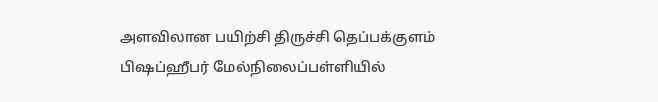அளவிலான பயிற்சி திருச்சி தெப்பக்குளம் பிஷப்ஹீபர் மேல்நிலைப்பள்ளியில்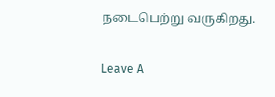நடைபெற்று வருகிறது.

Leave A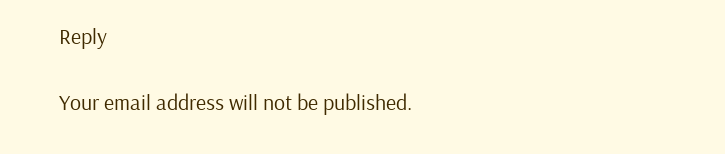Reply

Your email address will not be published.